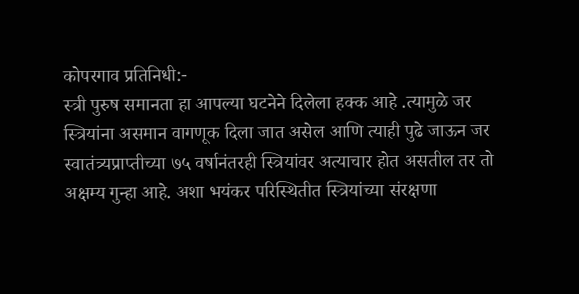कोपरगाव प्रतिनिधी:-
स्त्री पुरुष समानता हा आपल्या घटनेने दिलेला हक्क आहे .त्यामुळे जर स्त्रियांना असमान वागणूक दिला जात असेल आणि त्याही पुढे जाऊन जर स्वातंत्र्यप्राप्तीच्या ७५ वर्षानंतरही स्त्रियांवर अत्याचार होत असतील तर तो अक्षम्य गुन्हा आहे. अशा भयंकर परिस्थितीत स्त्रियांच्या संरक्षणा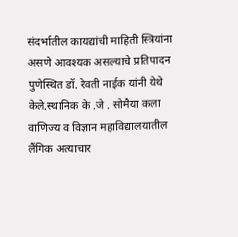संदर्भातील कायद्यांची माहिती स्त्रियांना असणे आवश्यक असल्याचे प्रतिपादन पुणेस्थित डॉ. रेवती नाईक यांनी येथे केले.स्थानिक के .जे . सोमैया कला वाणिज्य व विज्ञान महाविद्यालयातील लैंगिक अत्याचार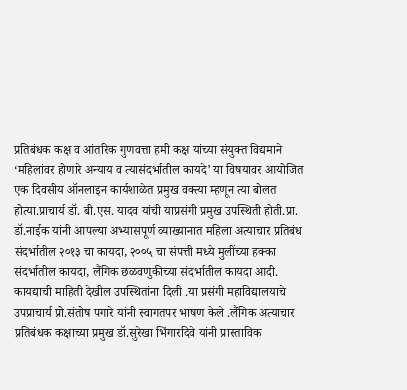प्रतिबंधक कक्ष व आंतरिक गुणवत्ता हमी कक्ष यांच्या संयुक्त विद्यमाने ‘महिलांवर होणारे अन्याय व त्यासंदर्भातील कायदे’ या विषयावर आयोजित एक दिवसीय ऑनलाइन कार्यशाळेत प्रमुख वक्त्या म्हणून त्या बोलत होत्या.प्राचार्य डॉ. बी.एस. यादव यांची याप्रसंगी प्रमुख उपस्थिती होती.प्रा. डॉ.नाईक यांनी आपल्या अभ्यासपूर्ण व्याख्यानात महिला अत्याचार प्रतिबंध संदर्भातील २०१३ चा कायदा, २००५ चा संपत्ती मध्ये मुलींच्या हक्का संदर्भातील कायदा, लैंगिक छळवणुकीच्या संदर्भातील कायदा आदी. कायद्याची माहिती देखील उपस्थितांना दिली .या प्रसंगी महाविद्यालयाचे उपप्राचार्य प्रो.संतोष पगारे यांनी स्वागतपर भाषण केले .लैंगिक अत्याचार प्रतिबंधक कक्षाच्या प्रमुख डॉ.सुरेखा भिंगारदिवे यांनी प्रास्ताविक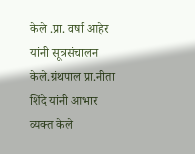केले .प्रा. वर्षा आहेर यांनी सूत्रसंचालन केले.ग्रंथपाल प्रा.नीता शिंदे यांनी आभार व्यक्त केले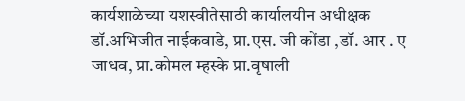कार्यशाळेच्या यशस्वीतेसाठी कार्यालयीन अधीक्षक डॉ.अभिजीत नाईकवाडे, प्रा.एस. जी कोंडा ,डॉ. आर . ए जाधव, प्रा.कोमल म्हस्के प्रा.वृषाली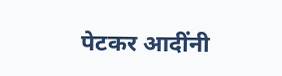पेटकर आदींनी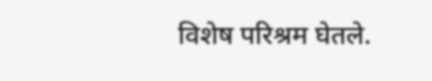विशेष परिश्रम घेतले.